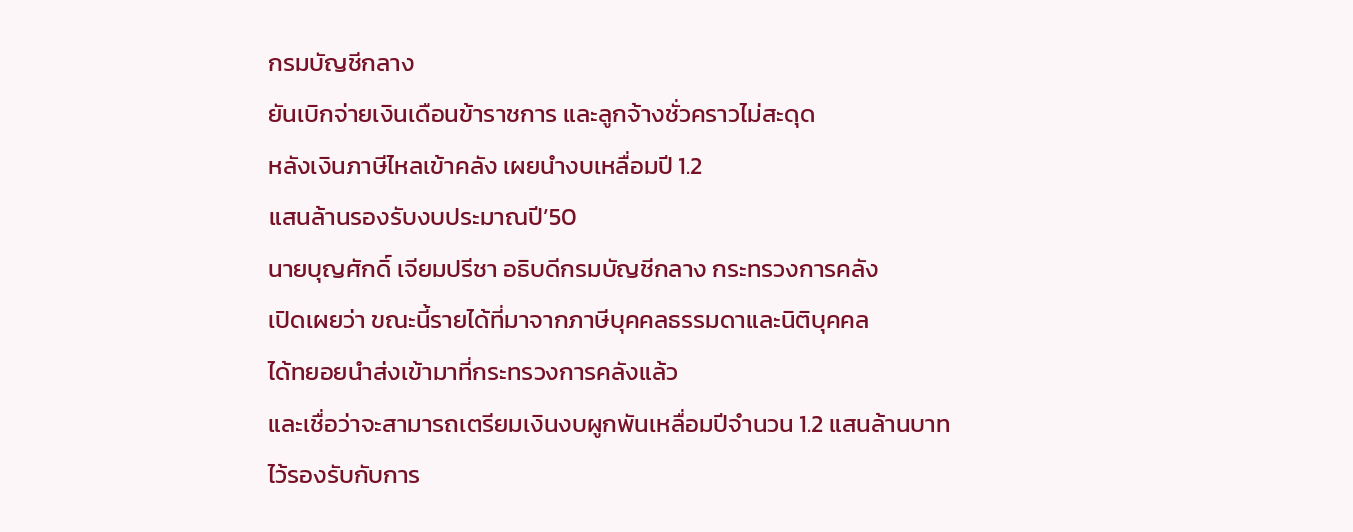กรมบัญชีกลาง
ยันเบิกจ่ายเงินเดือนข้าราชการ และลูกจ้างชั่วคราวไม่สะดุด
หลังเงินภาษีไหลเข้าคลัง เผยนำงบเหลื่อมปี 1.2
แสนล้านรองรับงบประมาณปี’50
นายบุญศักดิ์ เจียมปรีชา อธิบดีกรมบัญชีกลาง กระทรวงการคลัง
เปิดเผยว่า ขณะนี้รายได้ที่มาจากภาษีบุคคลธรรมดาและนิติบุคคล
ได้ทยอยนำส่งเข้ามาที่กระทรวงการคลังแล้ว
และเชื่อว่าจะสามารถเตรียมเงินงบผูกพันเหลื่อมปีจำนวน 1.2 แสนล้านบาท
ไว้รองรับกับการ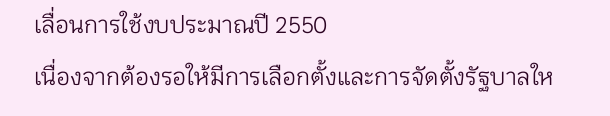เลื่อนการใช้งบประมาณปี 2550
เนื่องจากต้องรอให้มีการเลือกตั้งและการจัดตั้งรัฐบาลให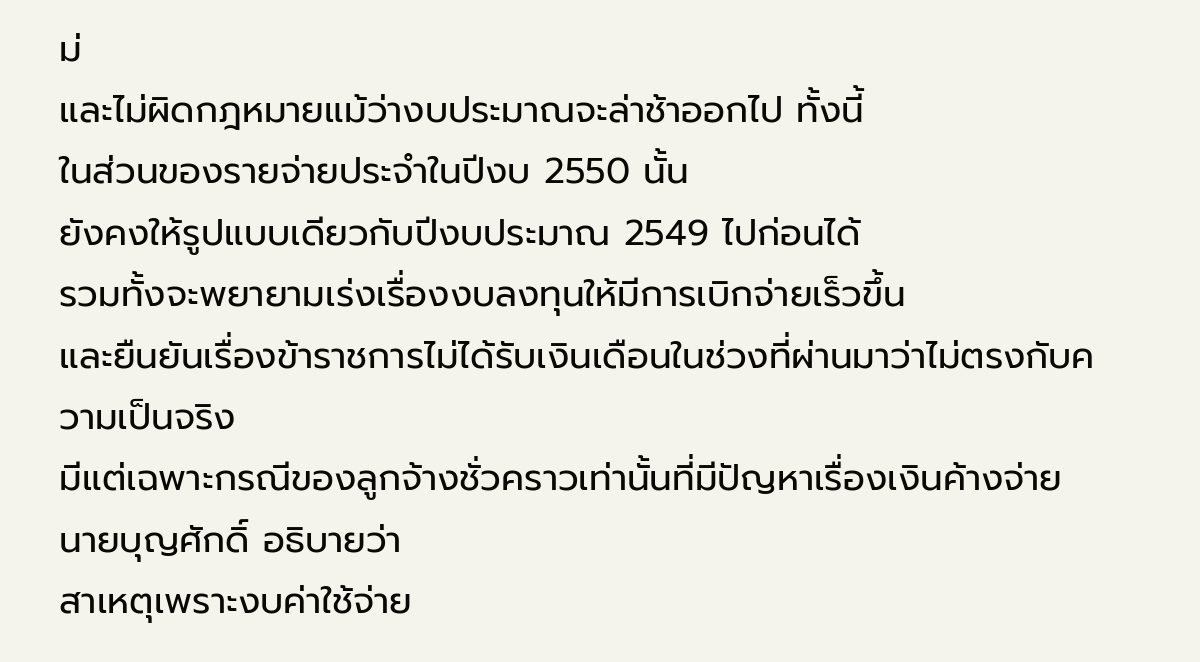ม่
และไม่ผิดกฎหมายแม้ว่างบประมาณจะล่าช้าออกไป ทั้งนี้
ในส่วนของรายจ่ายประจำในปีงบ 2550 นั้น
ยังคงให้รูปแบบเดียวกับปีงบประมาณ 2549 ไปก่อนได้
รวมทั้งจะพยายามเร่งเรื่องงบลงทุนให้มีการเบิกจ่ายเร็วขึ้น
และยืนยันเรื่องข้าราชการไม่ได้รับเงินเดือนในช่วงที่ผ่านมาว่าไม่ตรงกับความเป็นจริง
มีแต่เฉพาะกรณีของลูกจ้างชั่วคราวเท่านั้นที่มีปัญหาเรื่องเงินค้างจ่าย
นายบุญศักดิ์ อธิบายว่า
สาเหตุเพราะงบค่าใช้จ่าย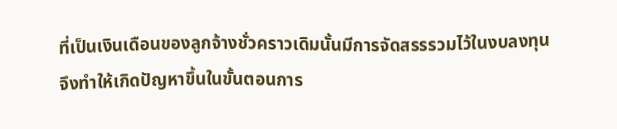ที่เป็นเงินเดือนของลูกจ้างชั่วคราวเดิมนั้นมีการจัดสรรรวมไว้ในงบลงทุน
จึงทำให้เกิดปัญหาขึ้นในขั้นตอนการ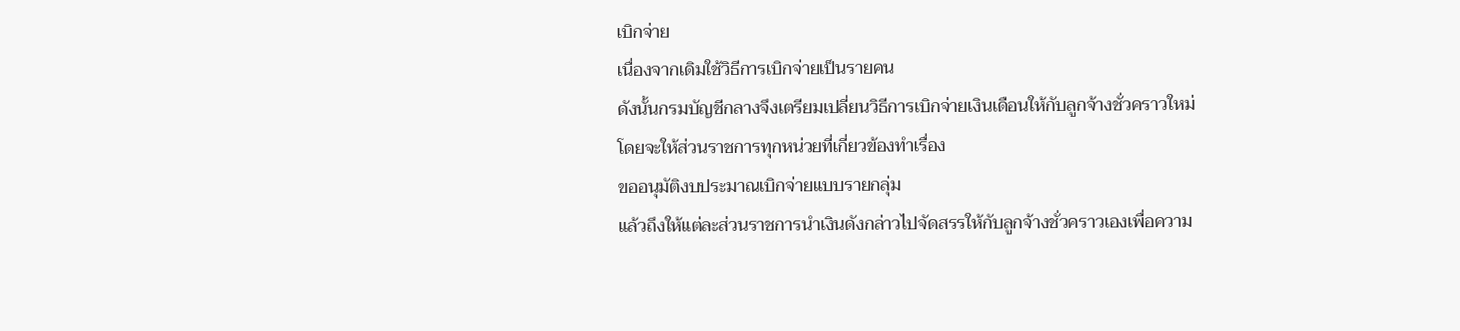เบิกจ่าย
เนื่องจากเดิมใช้วิธีการเบิกจ่ายเป็นรายคน
ดังนั้นกรมบัญชีกลางจึงเตรียมเปลี่ยนวิธีการเบิกจ่ายเงินเดือนให้กับลูกจ้างชั่วคราวใหม่
โดยจะให้ส่วนราชการทุกหน่วยที่เกี่ยวข้องทำเรื่อง
ขออนุมัติงบประมาณเบิกจ่ายแบบรายกลุ่ม
แล้วถึงให้แต่ละส่วนราชการนำเงินดังกล่าวไปจัดสรรให้กับลูกจ้างชั่วคราวเองเพื่อความ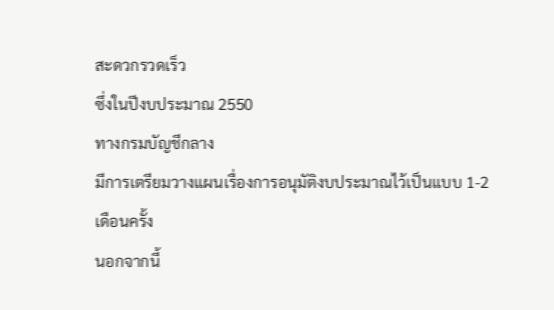สะดวกรวดเร็ว
ซึ่งในปีงบประมาณ 2550
ทางกรมบัญชีกลาง
มีการเตรียมวางแผนเรื่องการอนุมัติงบประมาณไว้เป็นแบบ 1-2
เดือนครั้ง
นอกจากนี้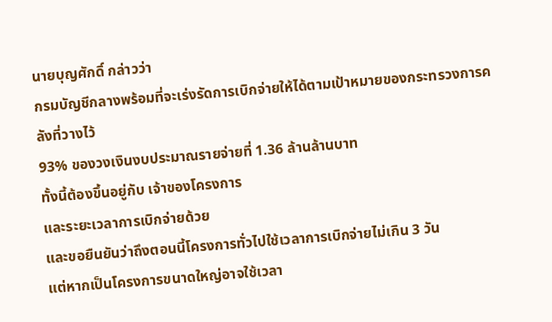นายบุญศักดิ์ กล่าวว่า
กรมบัญชีกลางพร้อมที่จะเร่งรัดการเบิกจ่ายให้ได้ตามเป้าหมายของกระทรวงการคลังที่วางไว้
93% ของวงเงินงบประมาณรายจ่ายที่ 1.36 ล้านล้านบาท
ทั้งนี้ต้องขึ้นอยู่กับ เจ้าของโครงการ
และระยะเวลาการเบิกจ่ายด้วย
และขอยืนยันว่าถึงตอนนี้โครงการทั่วไปใช้เวลาการเบิกจ่ายไม่เกิน 3 วัน
แต่หากเป็นโครงการขนาดใหญ่อาจใช้เวลา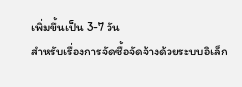เพิ่มขึ้นเป็น 3-7 วัน
สำหรับเรื่องการจัดซื้อจัดจ้างด้วยระบบอิเล็ก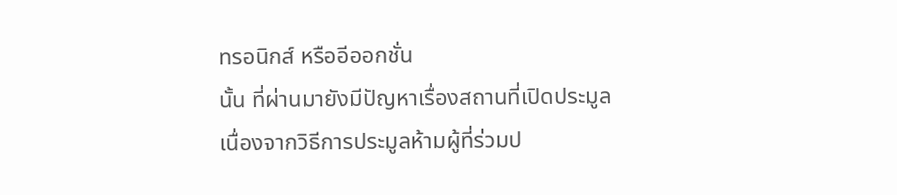ทรอนิกส์ หรืออีออกชั่น
นั้น ที่ผ่านมายังมีปัญหาเรื่องสถานที่เปิดประมูล
เนื่องจากวิธีการประมูลห้ามผู้ที่ร่วมป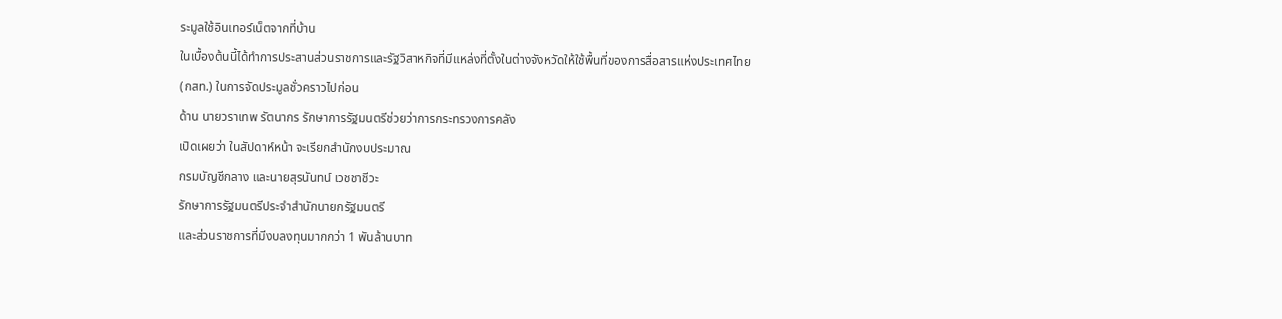ระมูลใช้อินเทอร์เน็ตจากที่บ้าน
ในเบื้องต้นนี้ได้ทำการประสานส่วนราชการและรัฐวิสาหกิจที่มีแหล่งที่ตั้งในต่างจังหวัดให้ใช้พื้นที่ของการสื่อสารแห่งประเทศไทย
(กสท.) ในการจัดประมูลชั่วคราวไปก่อน
ด้าน นายวราเทพ รัตนากร รักษาการรัฐมนตรีช่วยว่าการกระทรวงการคลัง
เปิดเผยว่า ในสัปดาห์หน้า จะเรียกสำนักงบประมาณ
กรมบัญชีกลาง และนายสุรนันทน์ เวชชาชีวะ
รักษาการรัฐมนตรีประจำสำนักนายกรัฐมนตรี
และส่วนราชการที่มีงบลงทุนมากกว่า 1 พันล้านบาท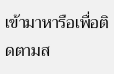เข้ามาหารือเพื่อติดตามส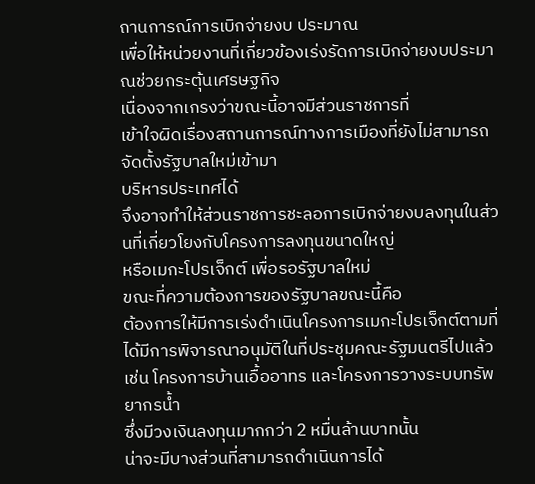ถานการณ์การเบิกจ่ายงบ ประมาณ
เพื่อให้หน่วยงานที่เกี่ยวข้องเร่งรัดการเบิกจ่ายงบประมาณช่วยกระตุ้นเศรษฐกิจ
เนื่องจากเกรงว่าขณะนี้อาจมีส่วนราชการที่
เข้าใจผิดเรื่องสถานการณ์ทางการเมืองที่ยังไม่สามารถจัดตั้งรัฐบาลใหม่เข้ามา
บริหารประเทศได้
จึงอาจทำให้ส่วนราชการชะลอการเบิกจ่ายงบลงทุนในส่วนที่เกี่ยวโยงกับโครงการลงทุนขนาดใหญ่
หรือเมกะโปรเจ็กต์ เพื่อรอรัฐบาลใหม่
ขณะที่ความต้องการของรัฐบาลขณะนี้คือ
ต้องการให้มีการเร่งดำเนินโครงการเมกะโปรเจ็กต์ตามที่ได้มีการพิจารณาอนุมัติในที่ประชุมคณะรัฐมนตรีไปแล้ว
เช่น โครงการบ้านเอื้ออาทร และโครงการวางระบบทรัพยากรน้ำ
ซึ่งมีวงเงินลงทุนมากกว่า 2 หมื่นล้านบาทนั้น
น่าจะมีบางส่วนที่สามารถดำเนินการได้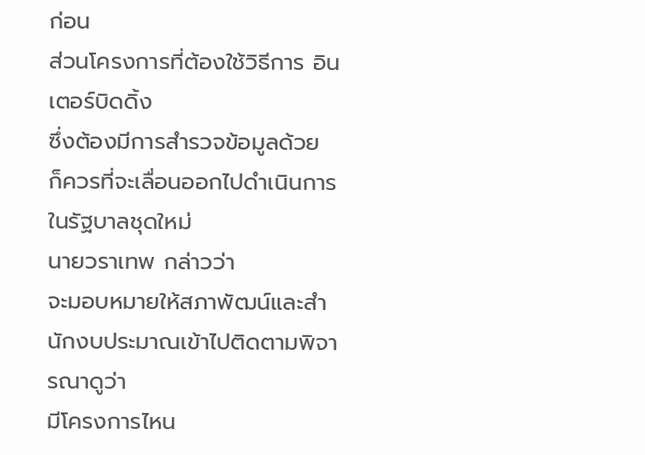ก่อน
ส่วนโครงการที่ต้องใช้วิธีการ อินเตอร์บิดดิ้ง
ซึ่งต้องมีการสำรวจข้อมูลด้วย
ก็ควรที่จะเลื่อนออกไปดำเนินการในรัฐบาลชุดใหม่
นายวราเทพ กล่าวว่า
จะมอบหมายให้สภาพัฒน์และสำนักงบประมาณเข้าไปติดตามพิจารณาดูว่า
มีโครงการไหน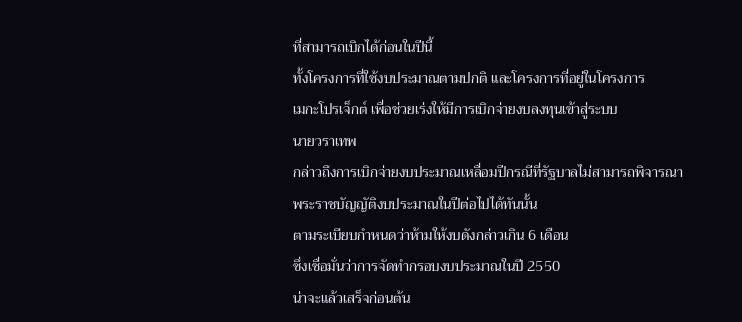ที่สามารถเบิกได้ก่อนในปีนี้
ทั้งโครงการที่ใช้งบประมาณตามปกติ และโครงการที่อยู่ในโครงการ
เมกะโปรเจ็กต์ เพื่อช่วยเร่งให้มีการเบิกจ่ายงบลงทุนเข้าสู่ระบบ
นายวราเทพ
กล่าวถึงการเบิกจ่ายงบประมาณเหลื่อมปีกรณีที่รัฐบาลไม่สามารถพิจารณา
พระราชบัญญัติงบประมาณในปีต่อไปได้ทันนั้น
ตามระเบียบกำหนดว่าห้ามให้งบดังกล่าวเกิน 6 เดือน
ซึ่งเชื่อมั่นว่าการจัดทำกรอบงบประมาณในปี 2550
น่าจะแล้วเสร็จก่อนต้น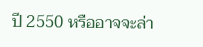ปี 2550 หรืออาจจะล่า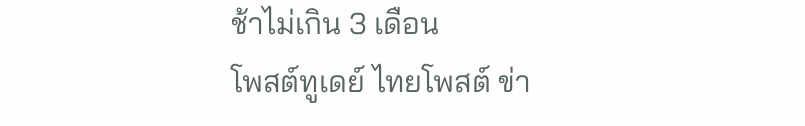ช้าไม่เกิน 3 เดือน
โพสต์ทูเดย์ ไทยโพสต์ ข่า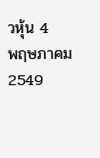วหุ้น 4
พฤษภาคม 2549